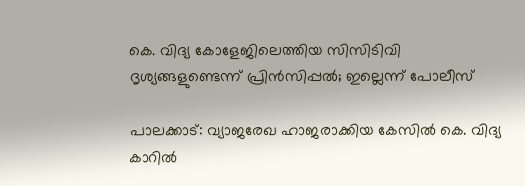കെ. വിദ്യ കോളേജിലെത്തിയ സിസിടിവി ദൃശ്യങ്ങളുണ്ടെന്ന് പ്രിന്‍സിപ്പല്‍; ഇല്ലെന്ന് പോലീസ്‌

പാലക്കാട്: വ്യാജരേഖ ഹാജരാക്കിയ കേസില്‍ കെ. വിദ്യ കാറില്‍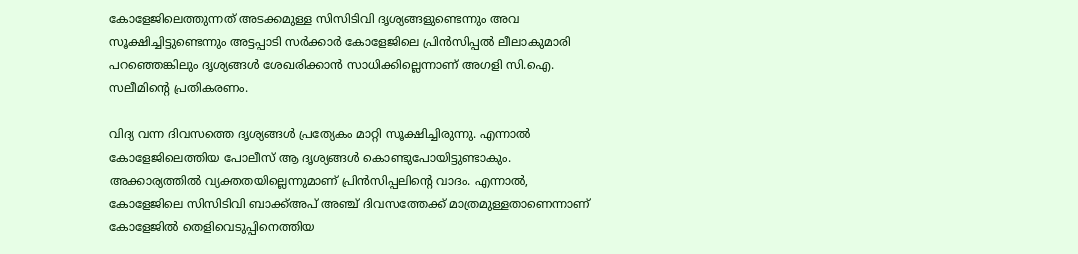കോളേജിലെത്തുന്നത് അടക്കമുള്ള സിസിടിവി ദൃശ്യങ്ങളുണ്ടെന്നും അവ സൂക്ഷിച്ചിട്ടുണ്ടെന്നും അട്ടപ്പാടി സര്‍ക്കാര്‍ കോളേജിലെ പ്രിന്‍സിപ്പല്‍ ലീലാകുമാരി പറഞ്ഞെങ്കിലും ദൃശ്യങ്ങള്‍ ശേഖരിക്കാന്‍ സാധിക്കില്ലെന്നാണ് അഗളി സി.ഐ. സലീമിന്റെ പ്രതികരണം.

വിദ്യ വന്ന ദിവസത്തെ ദൃശ്യങ്ങള്‍ പ്രത്യേകം മാറ്റി സൂക്ഷിച്ചിരുന്നു. എന്നാല്‍ കോളേജിലെത്തിയ പോലീസ് ആ ദൃശ്യങ്ങള്‍ കൊണ്ടുപോയിട്ടുണ്ടാകും. അക്കാര്യത്തില്‍ വ്യക്തതയില്ലെന്നുമാണ് പ്രിന്‍സിപ്പലിന്റെ വാദം. എന്നാല്‍, കോളേജിലെ സിസിടിവി ബാക്ക്അപ് അഞ്ച് ദിവസത്തേക്ക് മാത്രമുള്ളതാണെന്നാണ് കോളേജില്‍ തെളിവെടുപ്പിനെത്തിയ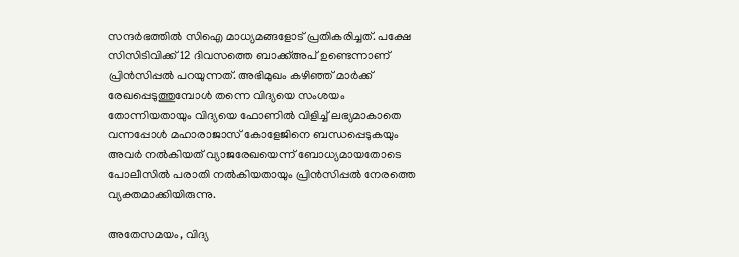സന്ദര്‍ഭത്തില്‍ സിഐ മാധ്യമങ്ങളോട് പ്രതികരിച്ചത്. പക്ഷേ സിസിടിവിക്ക് 12 ദിവസത്തെ ബാക്ക്അപ് ഉണ്ടെന്നാണ് പ്രിന്‍സിപ്പല്‍ പറയുന്നത്. അഭിമുഖം കഴിഞ്ഞ് മാര്‍ക്ക് രേഖപ്പെടുത്തുമ്പോള്‍ തന്നെ വിദ്യയെ സംശയം തോന്നിയതായും വിദ്യയെ ഫോണില്‍ വിളിച്ച് ലഭ്യമാകാതെ വന്നപ്പോള്‍ മഹാരാജാസ് കോളേജിനെ ബന്ധപ്പെടുകയും അവര്‍ നല്‍കിയത് വ്യാജരേഖയെന്ന് ബോധ്യമായതോടെ പോലീസില്‍ പരാതി നല്‍കിയതായും പ്രിന്‍സിപ്പല്‍ നേരത്തെ വ്യക്തമാക്കിയിരുന്നു.

അതേസമയം, വിദ്യ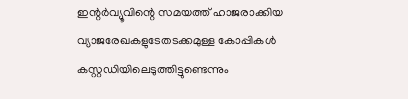ഇന്റര്‍വ്യൂവിന്റെ സമയത്ത് ഹാജരാക്കിയ വ്യാജരേഖകളുടേതടക്കമുള്ള കോപ്പികള്‍ കസ്റ്റഡിയിലെടുത്തിട്ടുണ്ടെന്നും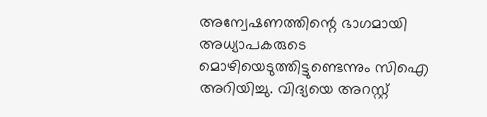അന്വേഷണത്തിന്റെ ഭാഗമായി അധ്യാപകരുടെ മൊഴിയെടുത്തിട്ടുണ്ടെന്നും സിഐ അറിയിച്ചു. വിദ്യയെ അറസ്റ്റ്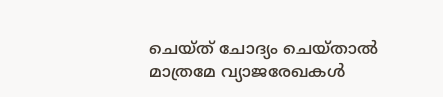ചെയ്ത് ചോദ്യം ചെയ്താല്‍ മാത്രമേ വ്യാജരേഖകള്‍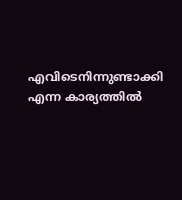എവിടെനിന്നുണ്ടാക്കി എന്ന കാര്യത്തില്‍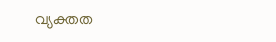വ്യക്തത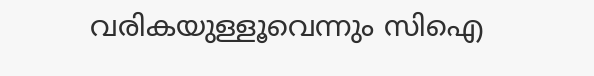വരികയുള്ളൂവെന്നും സിഐ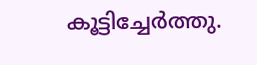കൂട്ടിച്ചേര്‍ത്തു.